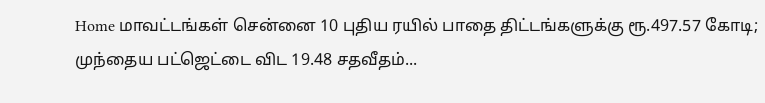Home மாவட்டங்கள் சென்னை 10 புதிய ரயில் பாதை திட்டங்களுக்கு ரூ.497.57 கோடி; முந்தைய பட்ஜெட்டை விட 19.48 சதவீதம்...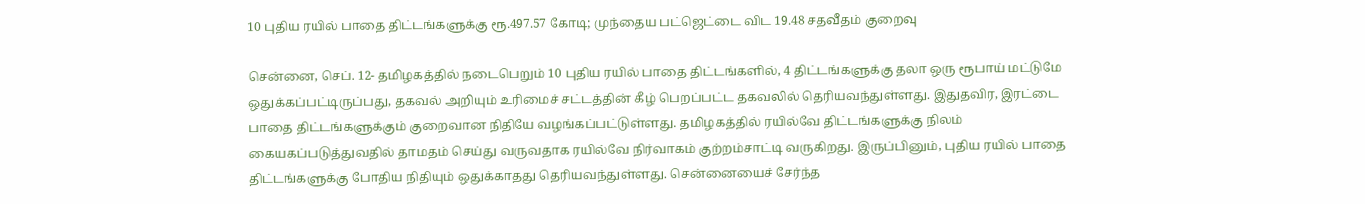10 புதிய ரயில் பாதை திட்டங்களுக்கு ரூ.497.57 கோடி; முந்தைய பட்ஜெட்டை விட 19.48 சதவீதம் குறைவு

சென்னை, செப். 12- தமிழகத்தில் நடைபெறும் 10 புதிய ரயில் பாதை திட்டங்களில், 4 திட்டங்களுக்கு தலா ஒரு ரூபாய் மட்டுமே ஒதுக்கப்பட்டிருப்பது, தகவல் அறியும் உரிமைச் சட்டத்தின் கீழ் பெறப்பட்ட தகவலில் தெரியவந்துள்ளது. இதுதவிர, இரட்டை பாதை திட்டங்களுக்கும் குறைவான நிதியே வழங்கப்பட்டுள்ளது. தமிழகத்தில் ரயில்வே திட்டங்களுக்கு நிலம் கையகப்படுத்துவதில் தாமதம் செய்து வருவதாக ரயில்வே நிர்வாகம் குற்றம்சாட்டி வருகிறது. இருப்பினும், புதிய ரயில் பாதை திட்டங்களுக்கு போதிய நிதியும் ஒதுக்காதது தெரியவந்துள்ளது. சென்னையைச் சேர்ந்த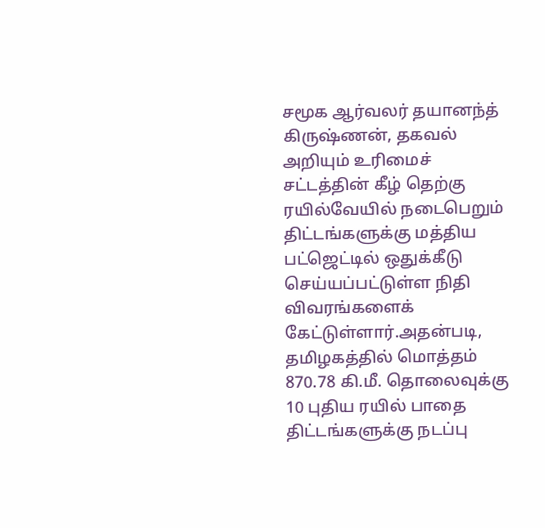சமூக ஆர்வலர் தயானந்த் கிருஷ்ணன், தகவல் அறியும் உரிமைச் சட்டத்தின் கீழ் தெற்கு ரயில்வேயில் நடைபெறும் திட்டங்களுக்கு மத்திய பட்ஜெட்டில் ஒதுக்கீடு செய்யப்பட்டுள்ள நிதி விவரங்களைக் கேட்டுள்ளார்.அதன்படி, தமிழகத்தில் மொத்தம் 870.78 கி.மீ. தொலைவுக்கு 10 புதிய ரயில் பாதை திட்டங்களுக்கு நடப்பு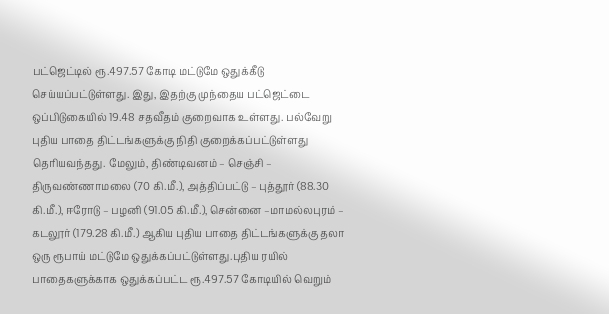பட்ஜெட்டில் ரூ.497.57 கோடி மட்டுமே ஒதுக்கீடு செய்யப்பட்டுள்ளது. இது, இதற்கு முந்தைய பட்ஜெட்டை ஒப்பிடுகையில் 19.48 சதவீதம் குறைவாக உள்ளது. பல்வேறு புதிய பாதை திட்டங்களுக்கு நிதி குறைக்கப்பட்டுள்ளது தெரியவந்தது. மேலும், திண்டிவனம் – செஞ்சி – திருவண்ணாமலை (70 கி.மீ.), அத்திப்பட்டு – புத்தூர் (88.30 கி.மீ.), ஈரோடு – பழனி (91.05 கி.மீ.), சென்னை –மாமல்லபுரம் – கடலூர் (179.28 கி.மீ.) ஆகிய புதிய பாதை திட்டங்களுக்கு தலா ஒரு ரூபாய் மட்டுமே ஒதுக்கப்பட்டுள்ளது.புதிய ரயில் பாதைகளுக்காக ஒதுக்கப்பட்ட ரூ.497.57 கோடியில் வெறும்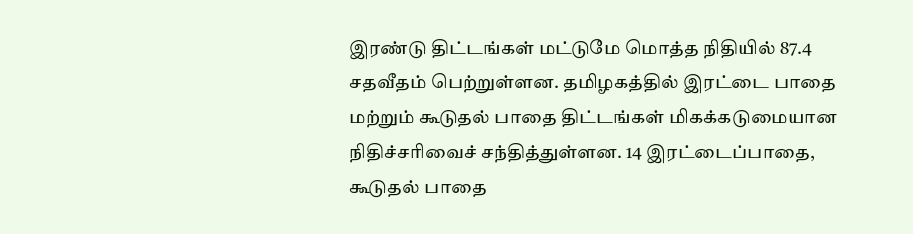இரண்டு திட்டங்கள் மட்டுமே மொத்த நிதியில் 87.4 சதவீதம் பெற்றுள்ளன. தமிழகத்தில் இரட்டை பாதை மற்றும் கூடுதல் பாதை திட்டங்கள் மிகக்கடுமையான நிதிச்சரிவைச் சந்தித்துள்ளன. 14 இரட்டைப்பாதை, கூடுதல் பாதை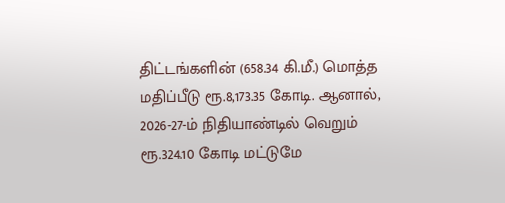திட்டங்களின் (658.34 கி.மீ.) மொத்த மதிப்பீடு ரூ.8,173.35 கோடி. ஆனால், 2026-27-ம் நிதியாண்டில் வெறும் ரூ.324.10 கோடி மட்டுமே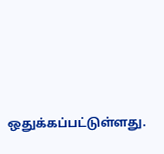ஒதுக்கப்பட்டுள்ளது.